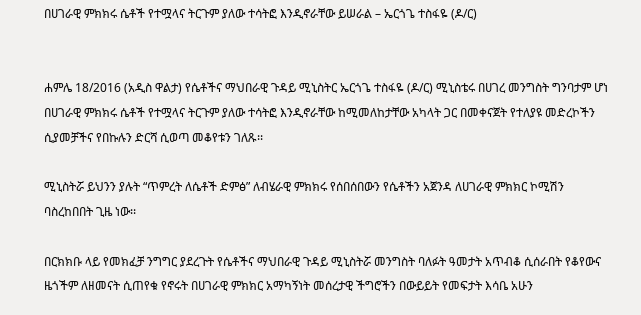በሀገራዊ ምክክሩ ሴቶች የተሟላና ትርጉም ያለው ተሳትፎ እንዲኖራቸው ይሠራል – ኤርጎጌ ተስፋዬ (ዶ/ር)


ሐምሌ 18/2016 (አዲስ ዋልታ) የሴቶችና ማህበራዊ ጉዳይ ሚኒስትር ኤርጎጌ ተስፋዬ (ዶ/ር) ሚኒስቴሩ በሀገረ መንግስት ግንባታም ሆነ በሀገራዊ ምክክሩ ሴቶች የተሟላና ትርጉም ያለው ተሳትፎ እንዲኖራቸው ከሚመለከታቸው አካላት ጋር በመቀናጀት የተለያዩ መድረኮችን ሲያመቻችና የበኩሉን ድርሻ ሲወጣ መቆየቱን ገለጹ፡፡

ሚኒስትሯ ይህንን ያሉት “ጥምረት ለሴቶች ድምፅ” ለብሄራዊ ምክክሩ የሰበሰበውን የሴቶችን አጀንዳ ለሀገራዊ ምክክር ኮሚሽን ባስረከበበት ጊዜ ነው፡፡

በርክክቡ ላይ የመክፈቻ ንግግር ያደረጉት የሴቶችና ማህበራዊ ጉዳይ ሚኒስትሯ መንግስት ባለፉት ዓመታት አጥብቆ ሲሰራበት የቆየውና ዜጎችም ለዘመናት ሲጠየቁ የኖሩት በሀገራዊ ምክክር አማካኝነት መሰረታዊ ችግሮችን በውይይት የመፍታት እሳቤ አሁን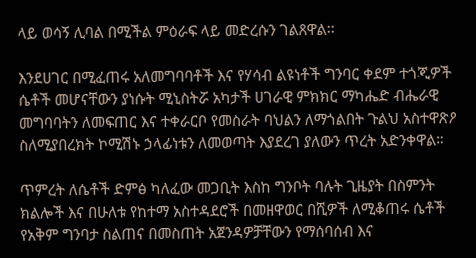ላይ ወሳኝ ሊባል በሚችል ምዕራፍ ላይ መድረሱን ገልጸዋል፡፡

እንደሀገር በሚፈጠሩ አለመግባባቶች እና የሃሳብ ልዩነቶች ግንባር ቀደም ተጎጂዎች ሴቶች መሆናቸውን ያነሱት ሚኒስትሯ አካታች ሀገራዊ ምክክር ማካሔድ ብሔራዊ መግባባትን ለመፍጠር እና ተቀራርቦ የመስራት ባህልን ለማጎልበት ጉልህ አስተዋጽዖ ስለሚያበረክት ኮሚሽኑ ኃላፊነቱን ለመወጣት እያደረገ ያለውን ጥረት አድንቀዋል።

ጥምረት ለሴቶች ድምፅ ካለፈው መጋቢት እስከ ግንቦት ባሉት ጊዜያት በስምንት ክልሎች እና በሁለቱ የከተማ አስተዳደሮች በመዘዋወር በሺዎች ለሚቆጠሩ ሴቶች የአቅም ግንባታ ስልጠና በመስጠት አጀንዳዎቻቸውን የማሰባሰብ እና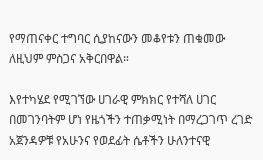የማጠናቀር ተግባር ሲያከናውን መቆየቱን ጠቁመው ለዚህም ምስጋና አቅርበዋል።

እየተካሄደ የሚገኘው ሀገራዊ ምክክር የተሻለ ሀገር በመገንባትም ሆነ የዜጎችን ተጠቃሚነት በማረጋገጥ ረገድ አጀንዳዎቹ የአሁንና የወደፊት ሴቶችን ሁለንተናዊ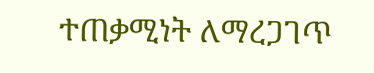ተጠቃሚነት ለማረጋገጥ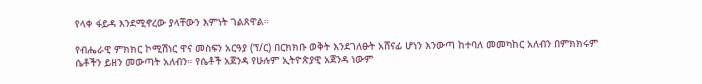የላቀ ፋይዳ እንደሚኖረው ያላቸውን እምነት ገልጸዋል።

የብሔራዊ ምክክር ኮሚሽነር ዋና መስፍን አርዓያ (ፕ/ር) በርክክቡ ወቅት እንደገለፁት አሸናፊ ሆነን እንውጣ ከተባለ መመካከር አለብን በምክክሩም ሴቶችን ይዘን መውጣት አለብን። የሴቶች አጀንዳ የሁሉም ኢትዮጵያዊ አጀንዳ ነውም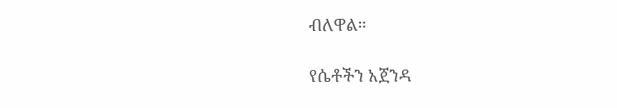ብለዋል።

የሴቶችን አጀንዳ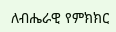ለብሔራዊ የምክክር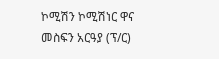ኮሚሽን ኮሚሽነር ዋና መስፍን አርዓያ (ፕ/ር)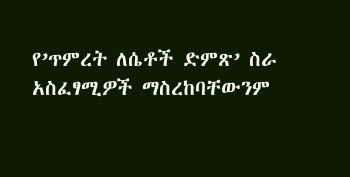የ’ጥምረት ለሴቶች ድምጽ’ ስራ አስፈፃሚዎች ማስረከባቸውንም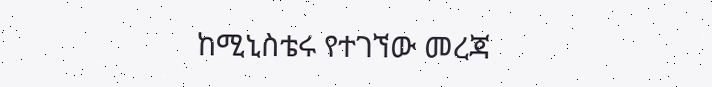ከሚኒስቴሩ የተገኘው መረጃ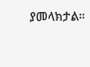ያመላክታል፡፡